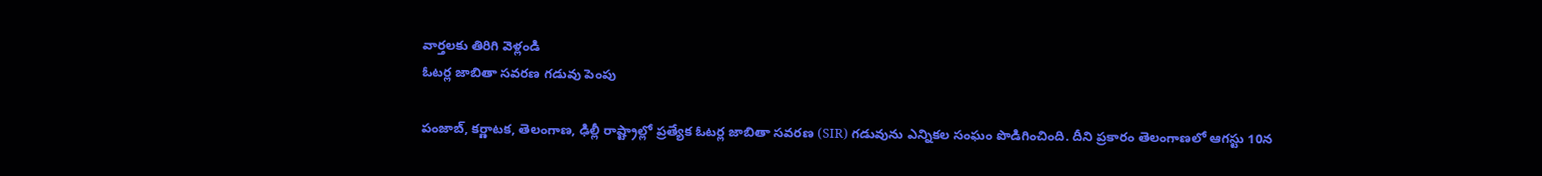వార్తలకు తిరిగి వెళ్లండి
ఓటర్ల జాబితా సవరణ గడువు పెంపు

పంజాబ్, కర్ణాటక, తెలంగాణ, ఢిల్లీ రాష్ట్రాల్లో ప్రత్యేక ఓటర్ల జాబితా సవరణ (SIR) గడువును ఎన్నికల సంఘం పొడిగించింది. దీని ప్రకారం తెలంగాణలో ఆగస్టు 10న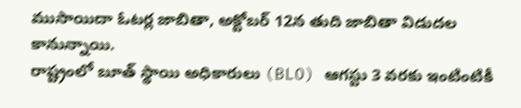ముసాయిదా ఓటర్ల జాబితా, అక్టోబర్ 12న తుది జాబితా విడుదల కానున్నాయి.
రాష్ట్రంలో బూత్ స్థాయి అధికారులు (BLO) ఆగస్టు 3 వరకు ఇంటింటికీ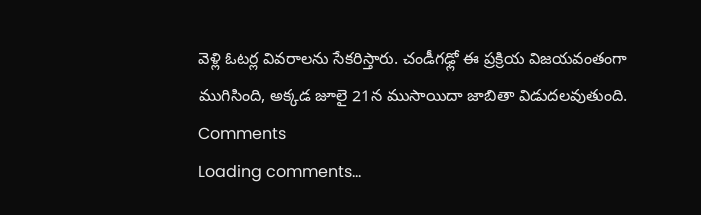వెళ్లి ఓటర్ల వివరాలను సేకరిస్తారు. చండీగఢ్లో ఈ ప్రక్రియ విజయవంతంగా ముగిసింది, అక్కడ జూలై 21న ముసాయిదా జాబితా విడుదలవుతుంది.
Comments
Loading comments...